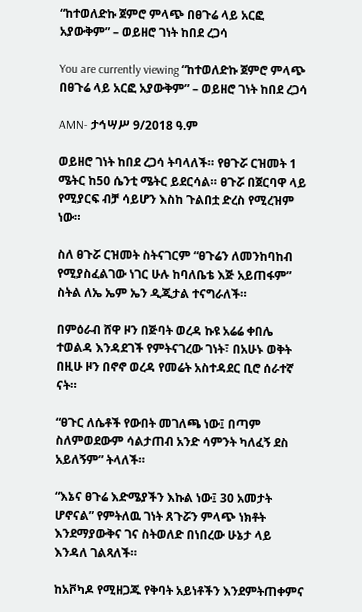“ከተወለድኩ ጀምሮ ምላጭ በፀጉሬ ላይ አርፎ አያውቅም” – ወይዘሮ ገነት ከበደ ረጋሳ

You are currently viewing “ከተወለድኩ ጀምሮ ምላጭ በፀጉሬ ላይ አርፎ አያውቅም” – ወይዘሮ ገነት ከበደ ረጋሳ

AMN- ታኅሣሥ 9/2018 ዓ.ም

ወይዘሮ ገነት ከበደ ረጋሳ ትባላለች። የፀጉሯ ርዝመት 1 ሜትር ከ50 ሴንቲ ሜትር ይደርሳል። ፀጉሯ በጀርባዋ ላይ የሚያርፍ ብቻ ሳይሆን እስከ ጉልበቷ ድረስ የሚረዝም ነው።

ስለ ፀጉሯ ርዝመት ስትናገርም “ፀጉሬን ለመንከባከብ የሚያስፈልገው ነገር ሁሉ ከባለቤቴ እጅ አይጠፋም” ስትል ለኤ ኤም ኤን ዲጂታል ተናግራለች።

በምዕራብ ሸዋ ዞን በጅባት ወረዳ ኩዩ አሬሬ ቀበሌ ተወልዳ እንዳደገች የምትናገረው ገነት፣ በአሁኑ ወቅት በዚሁ ዞን በኖኖ ወረዳ የመሬት አስተዳደር ቢሮ ሰራተኛ ናት።

“ፀጉር ለሴቶች የውበት መገለጫ ነው፤ በጣም ስለምወደውም ሳልታጠብ አንድ ሳምንት ካለፈኝ ደስ አይለኝም” ትላለች።

“እኔና ፀጉሬ እድሜያችን እኩል ነው፤ 30 አመታት ሆኖናል” የምትለዉ ገነት ጸጉሯን ምላጭ ነክቶት እንደማያውቅና ገና ስትወለድ በነበረው ሁኔታ ላይ እንዳለ ገልጻለች።

ከአቮካዶ የሚዘጋጁ የቅባት አይነቶችን እንደምትጠቀምና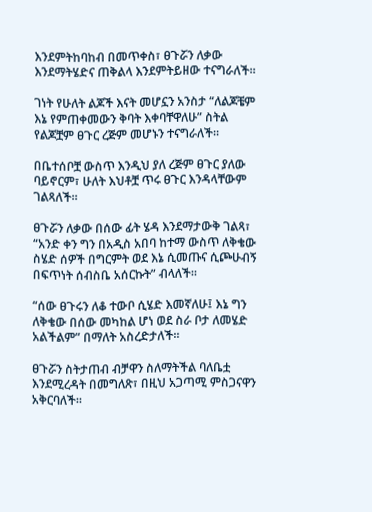እንደምትከባከብ በመጥቀስ፣ ፀጉሯን ለቃው እንደማትሄድና ጠቅልላ እንደምትይዘው ተናግራለች።

ገነት የሁለት ልጆች እናት መሆኗን አንስታ “ለልጆቼም እኔ የምጠቀመውን ቅባት እቀባቸዋለሁ” ስትል የልጆቿም ፀጉር ረጅም መሆኑን ተናግራለች።

በቤተሰቦቿ ውስጥ እንዲህ ያለ ረጅም ፀጉር ያለው ባይኖርም፣ ሁለት እህቶቿ ጥሩ ፀጉር እንዳላቸውም ገልጻለች።

ፀጉሯን ለቃው በሰው ፊት ሄዳ እንደማታውቅ ገልጻ፣ “አንድ ቀን ግን በአዲስ አበባ ከተማ ውስጥ ለቅቄው ስሄድ ሰዎች በግርምት ወደ እኔ ሲመጡና ሲጮሁብኝ በፍጥነት ሰብስቤ አሰርኩት” ብላለች።

“ሰው ፀጉሩን ለቆ ተውቦ ሲሄድ እመኛለሁ፤ እኔ ግን ለቅቄው በሰው መካከል ሆነ ወደ ስራ ቦታ ለመሄድ አልችልም” በማለት አስረድታለች።

ፀጉሯን ስትታጠብ ብቻዋን ስለማትችል ባለቤቷ እንደሚረዳት በመግለጽ፣ በዚህ አጋጣሚ ምስጋናዋን አቅርባለች።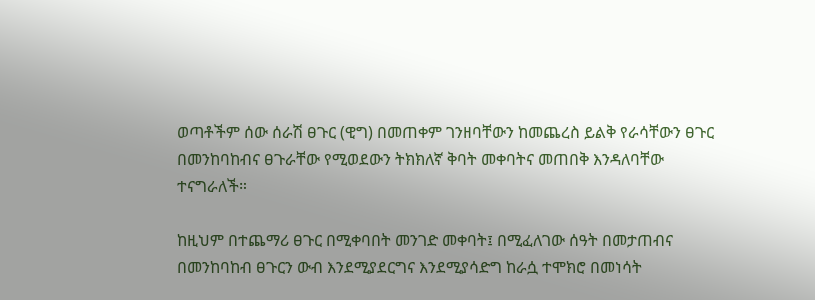ወጣቶችም ሰው ሰራሽ ፀጉር (ዊግ) በመጠቀም ገንዘባቸውን ከመጨረስ ይልቅ የራሳቸውን ፀጉር በመንከባከብና ፀጉራቸው የሚወደውን ትክክለኛ ቅባት መቀባትና መጠበቅ እንዳለባቸው ተናግራለች።

ከዚህም በተጨማሪ ፀጉር በሚቀባበት መንገድ መቀባት፤ በሚፈለገው ሰዓት በመታጠብና በመንከባከብ ፀጉርን ውብ እንደሚያደርግና እንደሚያሳድግ ከራሷ ተሞክሮ በመነሳት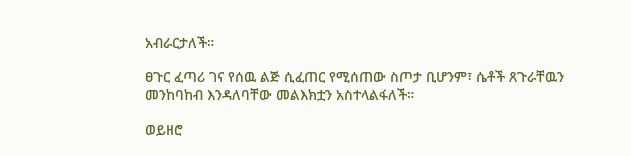አብራርታለች።

ፀጉር ፈጣሪ ገና የሰዉ ልጅ ሲፈጠር የሚሰጠው ስጦታ ቢሆንም፣ ሴቶች ጸጉራቸዉን መንከባከብ እንዳለባቸው መልእክቷን አስተላልፋለች።

ወይዘሮ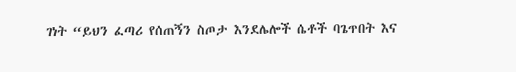ገነት “ይህን ፈጣሪ የሰጠኝን ስጦታ እንደሌሎች ሴቶች ባጌጥበት እና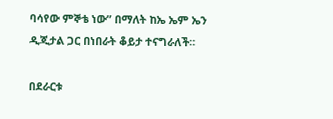ባሳየው ምኞቴ ነው” በማለት ከኤ ኤም ኤን ዲጂታል ጋር በነበራት ቆይታ ተናግራለች።

በደራርቱ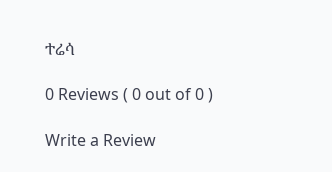ተሬሳ

0 Reviews ( 0 out of 0 )

Write a Review